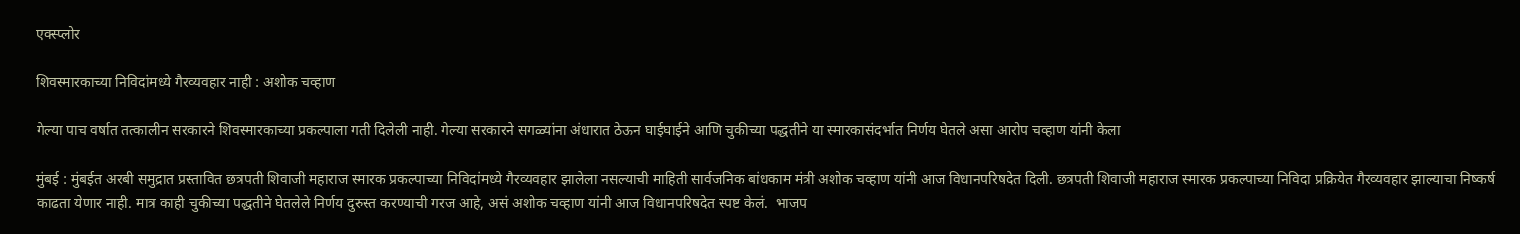एक्स्प्लोर

शिवस्मारकाच्या निविदांमध्ये गैरव्यवहार नाही : अशोक चव्हाण

गेल्या पाच वर्षात तत्कालीन सरकारने शिवस्मारकाच्या प्रकल्पाला गती दिलेली नाही. गेल्या सरकारने सगळ्यांना अंधारात ठेऊन घाईघाईने आणि चुकीच्या पद्धतीने या स्मारकासंदर्भात निर्णय घेतले असा आरोप चव्हाण यांनी केला

मुंबई : मुंबईत अरबी समुद्रात प्रस्तावित छत्रपती शिवाजी महाराज स्मारक प्रकल्पाच्या निविदांमध्ये गैरव्यवहार झालेला नसल्याची माहिती सार्वजनिक बांधकाम मंत्री अशोक चव्हाण यांनी आज विधानपरिषदेत दिली. छत्रपती शिवाजी महाराज स्मारक प्रकल्पाच्या निविदा प्रक्रियेत गैरव्यवहार झाल्याचा निष्कर्ष काढता येणार नाही. मात्र काही चुकीच्या पद्धतीने घेतलेले निर्णय दुरुस्त करण्याची गरज आहे, असं अशोक चव्हाण यांनी आज विधानपरिषदेत स्पष्ट केलं.  भाजप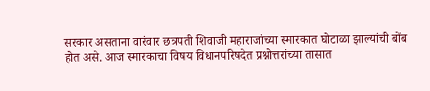सरकार असताना वारंवार छत्रपती शिवाजी महाराजांच्या स्मारकात घोटाळा झाल्यांची बोंब होत असे. आज स्मारकाचा विषय विधानपरिषदेत प्रश्नोत्तरांच्या तासात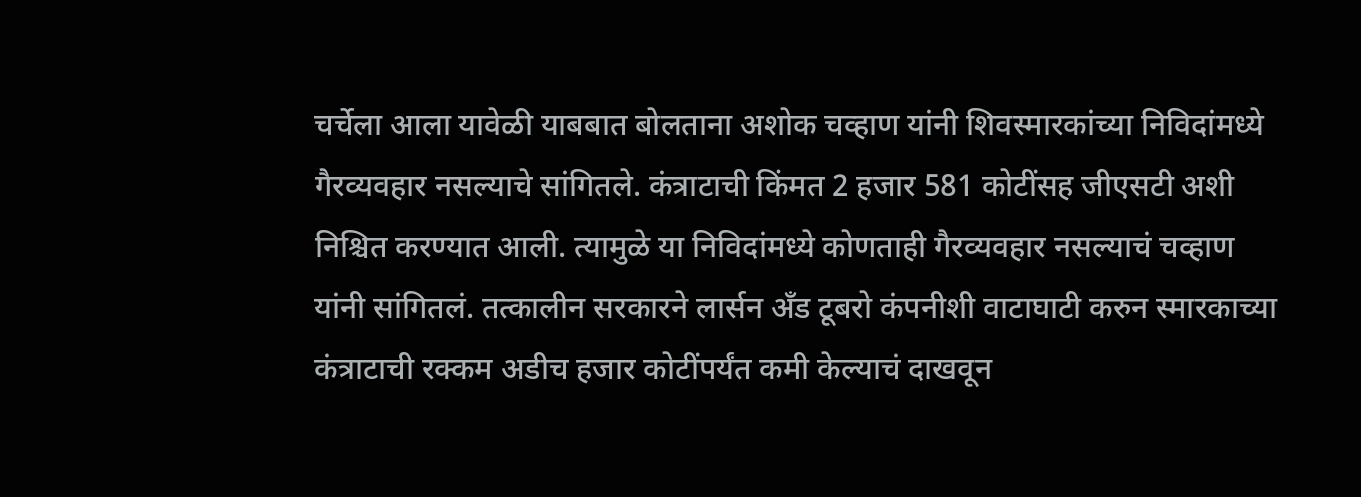चर्चेला आला यावेळी याबबात बोलताना अशोक चव्हाण यांनी शिवस्मारकांच्या निविदांमध्ये गैरव्यवहार नसल्याचे सांगितले. कंत्राटाची किंमत 2 हजार 581 कोटींसह जीएसटी अशी निश्चित करण्यात आली. त्यामुळे या निविदांमध्ये कोणताही गैरव्यवहार नसल्याचं चव्हाण यांनी सांगितलं. तत्कालीन सरकारने लार्सन अँड टूबरो कंपनीशी वाटाघाटी करुन स्मारकाच्या कंत्राटाची रक्कम अडीच हजार कोटींपर्यंत कमी केल्याचं दाखवून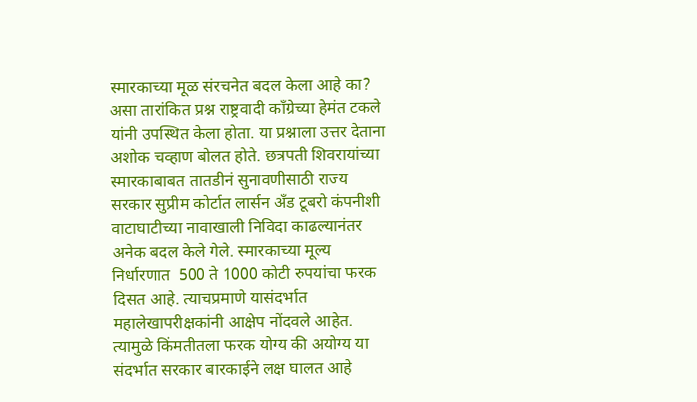स्मारकाच्या मूळ संरचनेत बदल केला आहे का? असा तारांकित प्रश्न राष्ट्रवादी काँग्रेच्या हेमंत टकले यांनी उपस्थित केला होता. या प्रश्नाला उत्तर देताना अशोक चव्हाण बोलत होते. छत्रपती शिवरायांच्या स्मारकाबाबत तातडीनं सुनावणीसाठी राज्य सरकार सुप्रीम कोर्टात लार्सन अँड टूबरो कंपनीशी वाटाघाटीच्या नावाखाली निविदा काढल्यानंतर अनेक बदल केले गेले. स्मारकाच्या मूल्य निर्धारणात  500 ते 1000 कोटी रुपयांचा फरक दिसत आहे. त्याचप्रमाणे यासंदर्भात महालेखापरीक्षकांनी आक्षेप नोंदवले आहेत. त्यामुळे किंमतीतला फरक योग्य की अयोग्य या संदर्भात सरकार बारकाईने लक्ष घालत आहे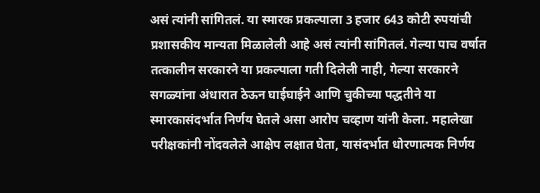असं त्यांनी सांगितलं. या स्मारक प्रकल्पाला 3 हजार 643 कोटी रुपयांची प्रशासकीय मान्यता मिळालेली आहे असं त्यांनी सांगितलं. गेल्या पाच वर्षात तत्कालीन सरकारने या प्रकल्पाला गती दिलेली नाही, गेल्या सरकारने सगळ्यांना अंधारात ठेऊन घाईघाईने आणि चुकीच्या पद्धतीने या स्मारकासंदर्भात निर्णय घेतले असा आरोप चव्हाण यांनी केला. महालेखा परीक्षकांनी नोंदवलेले आक्षेप लक्षात घेता, यासंदर्भात धोरणात्मक निर्णय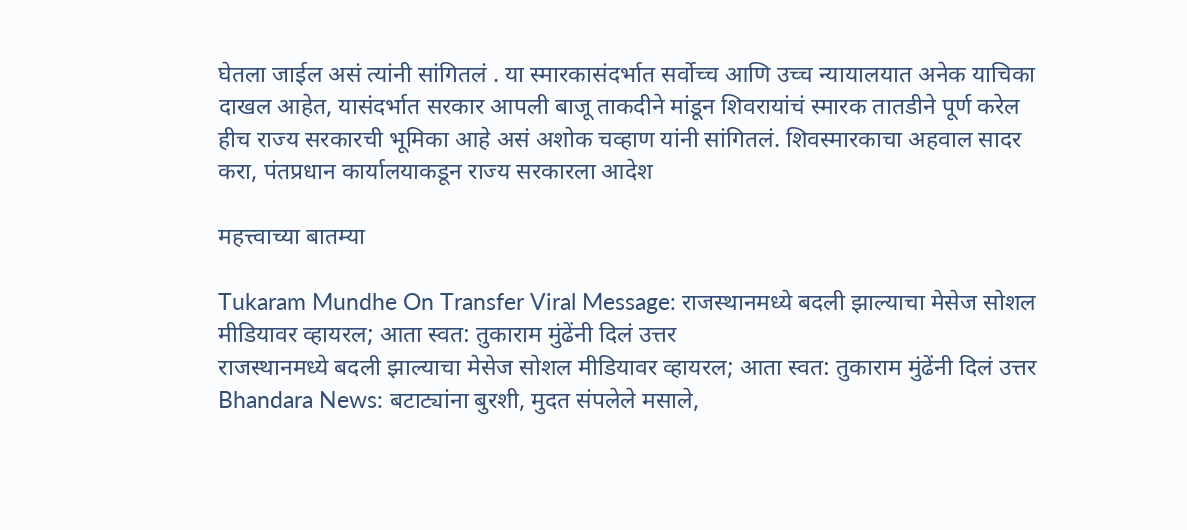घेतला जाईल असं त्यांनी सांगितलं . या स्मारकासंदर्भात सर्वोच्च आणि उच्च न्यायालयात अनेक याचिका दाखल आहेत, यासंदर्भात सरकार आपली बाजू ताकदीने मांडून शिवरायांचं स्मारक तातडीने पूर्ण करेल हीच राज्य सरकारची भूमिका आहे असं अशोक चव्हाण यांनी सांगितलं. शिवस्मारकाचा अहवाल सादर करा, पंतप्रधान कार्यालयाकडून राज्य सरकारला आदेश

महत्त्वाच्या बातम्या

Tukaram Mundhe On Transfer Viral Message: राजस्थानमध्ये बदली झाल्याचा मेसेज सोशल मीडियावर व्हायरल; आता स्वत: तुकाराम मुंढेंनी दिलं उत्तर
राजस्थानमध्ये बदली झाल्याचा मेसेज सोशल मीडियावर व्हायरल; आता स्वत: तुकाराम मुंढेंनी दिलं उत्तर
Bhandara News: बटाट्यांना बुरशी, मुदत संपलेले मसाले,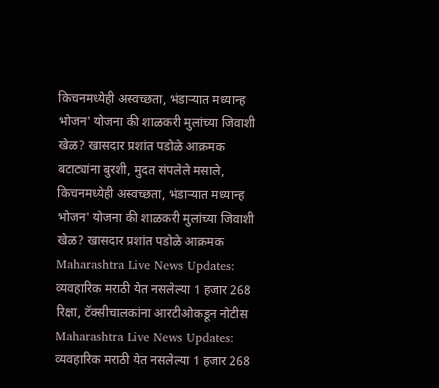किचनमध्येही अस्वच्छता, भंडाऱ्यात मध्यान्ह भोजन' योजना की शाळकरी मुलांच्या जिवाशी खेळ? खासदार प्रशांत पडोळे आक्रमक
बटाट्यांना बुरशी, मुदत संपलेले मसाले, किचनमध्येही अस्वच्छता, भंडाऱ्यात मध्यान्ह भोजन' योजना की शाळकरी मुलांच्या जिवाशी खेळ? खासदार प्रशांत पडोळे आक्रमक
Maharashtra Live News Updates: व्यवहारिक मराठी येत नसलेल्या 1 हजार 268 रिक्षा, टॅक्सीचालकांना आरटीओकडून नोटीस
Maharashtra Live News Updates: व्यवहारिक मराठी येत नसलेल्या 1 हजार 268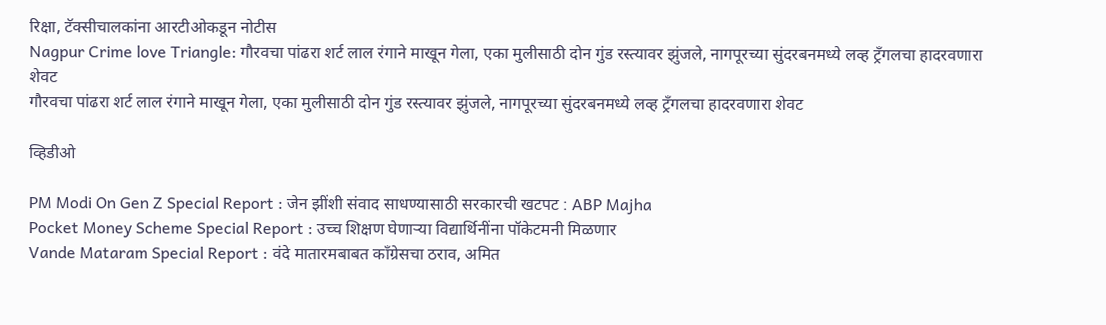रिक्षा, टॅक्सीचालकांना आरटीओकडून नोटीस
Nagpur Crime love Triangle: गौरवचा पांढरा शर्ट लाल रंगाने माखून गेला, एका मुलीसाठी दोन गुंड रस्त्यावर झुंजले, नागपूरच्या सुंदरबनमध्ये लव्ह ट्रँगलचा हादरवणारा शेवट
गौरवचा पांढरा शर्ट लाल रंगाने माखून गेला, एका मुलीसाठी दोन गुंड रस्त्यावर झुंजले, नागपूरच्या सुंदरबनमध्ये लव्ह ट्रँगलचा हादरवणारा शेवट

व्हिडीओ

PM Modi On Gen Z Special Report : जेन झींशी संवाद साधण्यासाठी सरकारची खटपट : ABP Majha
Pocket Money Scheme Special Report : उच्च शिक्षण घेणाऱ्या विद्यार्थिनींना पॉकेटमनी मिळणार
Vande Mataram Special Report : वंदे मातारमबाबत काँग्रेसचा ठराव, अमित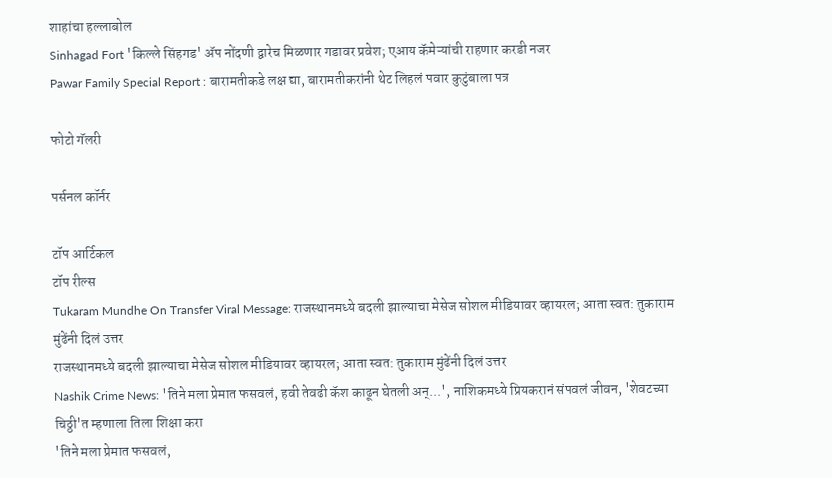शाहांचा हल्लाबोल
Sinhagad Fort 'किल्ले सिंहगड' ॲप नोंदणी द्वारेच मिळणार गडावर प्रवेश; एआय कॅमेऱ्यांची राहणार करडी नजर
Pawar Family Special Report : बारामतीकडे लक्ष द्या, बारामतीकरांनी थेट लिहलं पवार कुटुंबाला पत्र

फोटो गॅलरी

पर्सनल कॉर्नर

टॉप आर्टिकल
टॉप रील्स
Tukaram Mundhe On Transfer Viral Message: राजस्थानमध्ये बदली झाल्याचा मेसेज सोशल मीडियावर व्हायरल; आता स्वत: तुकाराम मुंढेंनी दिलं उत्तर
राजस्थानमध्ये बदली झाल्याचा मेसेज सोशल मीडियावर व्हायरल; आता स्वत: तुकाराम मुंढेंनी दिलं उत्तर
Nashik Crime News: 'तिने मला प्रेमात फसवलं, हवी तेवढी कॅश काढून घेतली अन्...', नाशिकमध्ये प्रियकरानं संपवलं जीवन, 'शेवटच्या चिठ्ठी'त म्हणाला तिला शिक्षा करा
'तिने मला प्रेमात फसवलं,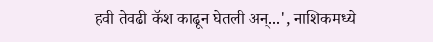हवी तेवढी कॅश काढून घेतली अन्...', नाशिकमध्ये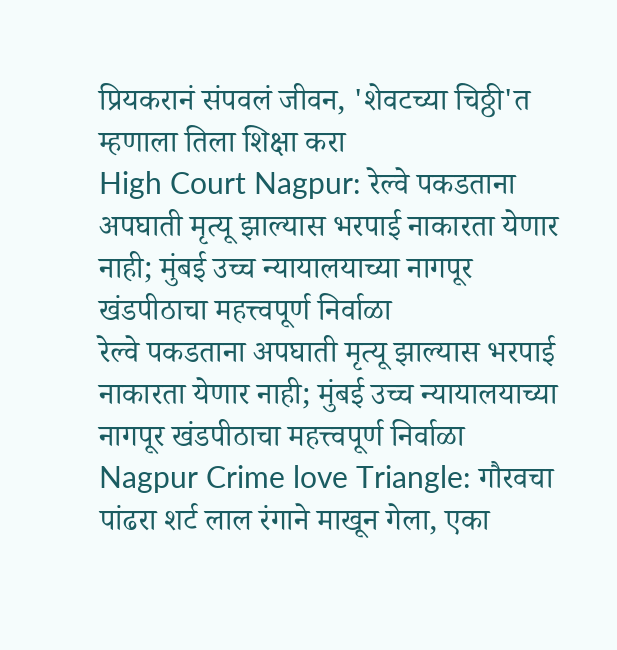प्रियकरानं संपवलं जीवन, 'शेवटच्या चिठ्ठी'त म्हणाला तिला शिक्षा करा
High Court Nagpur: रेल्वे पकडताना अपघाती मृत्यू झाल्यास भरपाई नाकारता येणार नाही; मुंबई उच्च न्यायालयाच्या नागपूर खंडपीठाचा महत्त्वपूर्ण निर्वाळा
रेल्वे पकडताना अपघाती मृत्यू झाल्यास भरपाई नाकारता येणार नाही; मुंबई उच्च न्यायालयाच्या नागपूर खंडपीठाचा महत्त्वपूर्ण निर्वाळा
Nagpur Crime love Triangle: गौरवचा पांढरा शर्ट लाल रंगाने माखून गेला, एका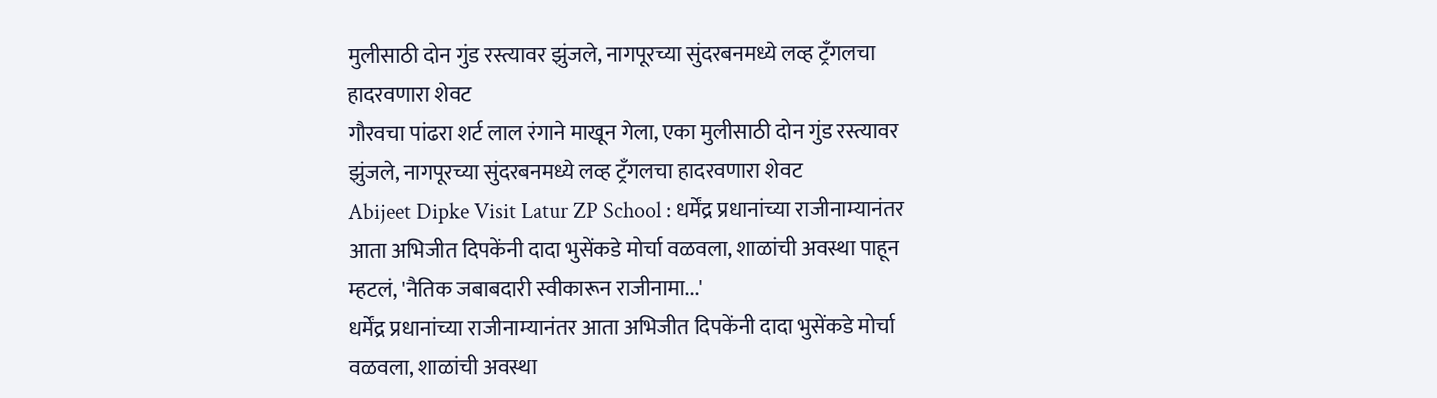मुलीसाठी दोन गुंड रस्त्यावर झुंजले, नागपूरच्या सुंदरबनमध्ये लव्ह ट्रँगलचा हादरवणारा शेवट
गौरवचा पांढरा शर्ट लाल रंगाने माखून गेला, एका मुलीसाठी दोन गुंड रस्त्यावर झुंजले, नागपूरच्या सुंदरबनमध्ये लव्ह ट्रँगलचा हादरवणारा शेवट
Abijeet Dipke Visit Latur ZP School : धर्मेंद्र प्रधानांच्या राजीनाम्यानंतर आता अभिजीत दिपकेंनी दादा भुसेंकडे मोर्चा वळवला, शाळांची अवस्था पाहून म्हटलं, 'नैतिक जबाबदारी स्वीकारून राजीनामा...'
धर्मेंद्र प्रधानांच्या राजीनाम्यानंतर आता अभिजीत दिपकेंनी दादा भुसेंकडे मोर्चा वळवला, शाळांची अवस्था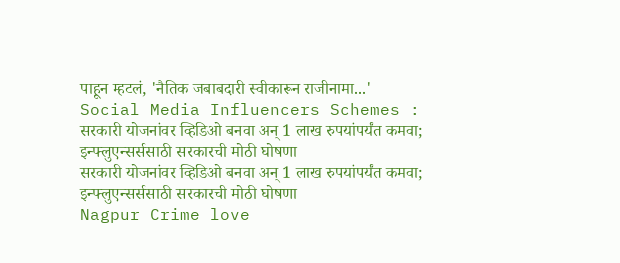पाहून म्हटलं, 'नैतिक जबाबदारी स्वीकारून राजीनामा...'
Social Media Influencers Schemes : सरकारी योजनांवर व्हिडिओ बनवा अन् 1 लाख रुपयांपर्यंत कमवा; इन्फ्लुएन्सर्ससाठी सरकारची मोठी घोषणा
सरकारी योजनांवर व्हिडिओ बनवा अन् 1 लाख रुपयांपर्यंत कमवा; इन्फ्लुएन्सर्ससाठी सरकारची मोठी घोषणा
Nagpur Crime love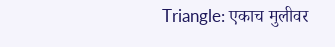Triangle: एकाच मुलीवर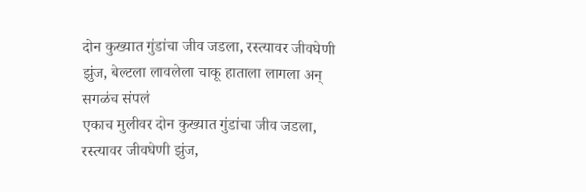दोन कुख्यात गुंडांचा जीव जडला, रस्त्यावर जीवघेणी झुंज, बेल्टला लावलेला चाकू हाताला लागला अन् सगळंच संपलं
एकाच मुलीवर दोन कुख्यात गुंडांचा जीव जडला, रस्त्यावर जीवघेणी झुंज,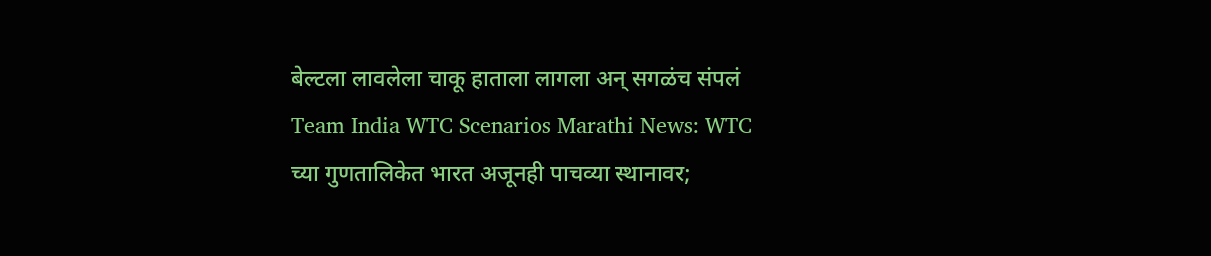बेल्टला लावलेला चाकू हाताला लागला अन् सगळंच संपलं
Team India WTC Scenarios Marathi News: WTC च्या गुणतालिकेत भारत अजूनही पाचव्या स्थानावर;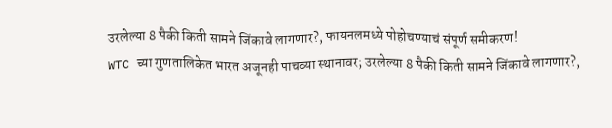उरलेल्या 8 पैकी किती सामने जिंकावे लागणार?, फायनलमध्ये पोहोचण्याचं संपूर्ण समीकरण!
WTC च्या गुणतालिकेत भारत अजूनही पाचव्या स्थानावर; उरलेल्या 8 पैकी किती सामने जिंकावे लागणार?,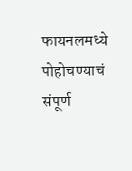फायनलमध्ये पोहोचण्याचं संपूर्ण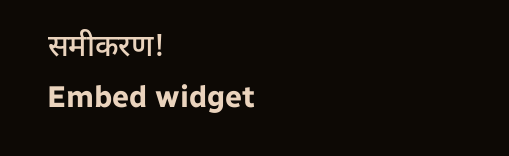समीकरण!
Embed widget